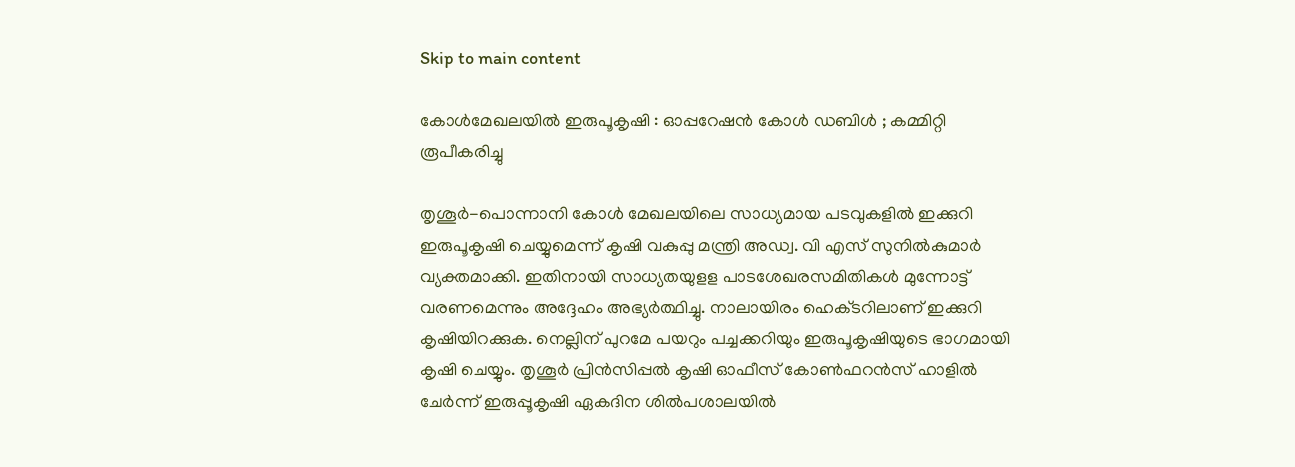Skip to main content

കോള്‍മേഖലയില്‍ ഇരുപൂകൃഷി : ഓപ്പറേഷന്‍ കോള്‍ ഡബിള്‍ ; കമ്മിറ്റി രൂപീകരിച്ചു

തൃശൂര്‍-പൊന്നാനി കോള്‍ മേഖലയിലെ സാധ്യമായ പടവുകളില്‍ ഇക്കുറി ഇരുപൂകൃഷി ചെയ്യുമെന്ന്‌ കൃഷി വകുപ്പു മന്ത്രി അഡ്വ. വി എസ്‌ സുനില്‍കുമാര്‍ വ്യക്തമാക്കി. ഇതിനായി സാധ്യതയുളള പാടശേഖരസമിതികള്‍ മുന്നോട്ട്‌ വരണമെന്നും അദ്ദേഹം അഭ്യര്‍ത്ഥിച്ചു. നാലായിരം ഹെക്‌ടറിലാണ്‌ ഇക്കുറി കൃഷിയിറക്കുക. നെല്ലിന്‌ പുറമേ പയറും പച്ചക്കറിയും ഇരുപൂകൃഷിയുടെ ഭാഗമായി കൃഷി ചെയ്യും. തൃശൂര്‍ പ്രിന്‍സിപ്പല്‍ കൃഷി ഓഫീസ്‌ കോണ്‍ഫറന്‍സ്‌ ഹാളില്‍ ചേര്‍ന്ന്‌ ഇരുപ്പൂകൃഷി ഏകദിന ശില്‍പശാലയില്‍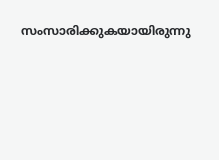സംസാരിക്കുകയായിരുന്നു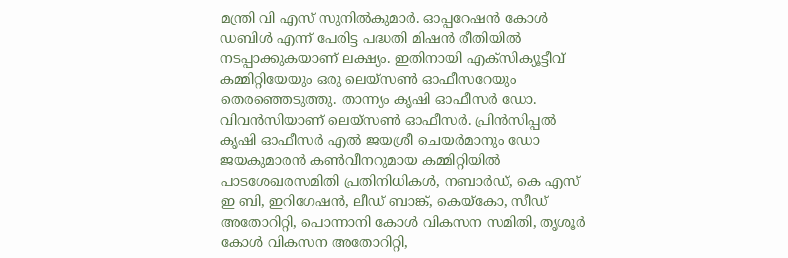മന്ത്രി വി എസ്‌ സുനില്‍കുമാര്‍. ഓപ്പറേഷന്‍ കോള്‍ ഡബിള്‍ എന്ന്‌ പേരിട്ട പദ്ധതി മിഷന്‍ രീതിയില്‍ നടപ്പാക്കുകയാണ്‌ ലക്ഷ്യം. ഇതിനായി എക്‌സിക്യൂട്ടീവ്‌ കമ്മിറ്റിയേയും ഒരു ലെയ്‌സണ്‍ ഓഫീസറേയും തെരഞ്ഞെടുത്തു. താന്ന്യം കൃഷി ഓഫീസര്‍ ഡോ. വിവന്‍സിയാണ്‌ ലെയ്‌സണ്‍ ഓഫീസര്‍. പ്രിന്‍സിപ്പല്‍ കൃഷി ഓഫീസര്‍ എല്‍ ജയശ്രീ ചെയര്‍മാനും ഡോ ജയകുമാരന്‍ കണ്‍വീനറുമായ കമ്മിറ്റിയില്‍ പാടശേഖരസമിതി പ്രതിനിധികള്‍, നബാര്‍ഡ്‌, കെ എസ്‌ ഇ ബി, ഇറിഗേഷന്‍, ലീഡ്‌ ബാങ്ക്‌, കെയ്‌കോ, സീഡ്‌ അതോറിറ്റി, പൊന്നാനി കോള്‍ വികസന സമിതി, തൃശൂര്‍ കോള്‍ വികസന അതോറിറ്റി,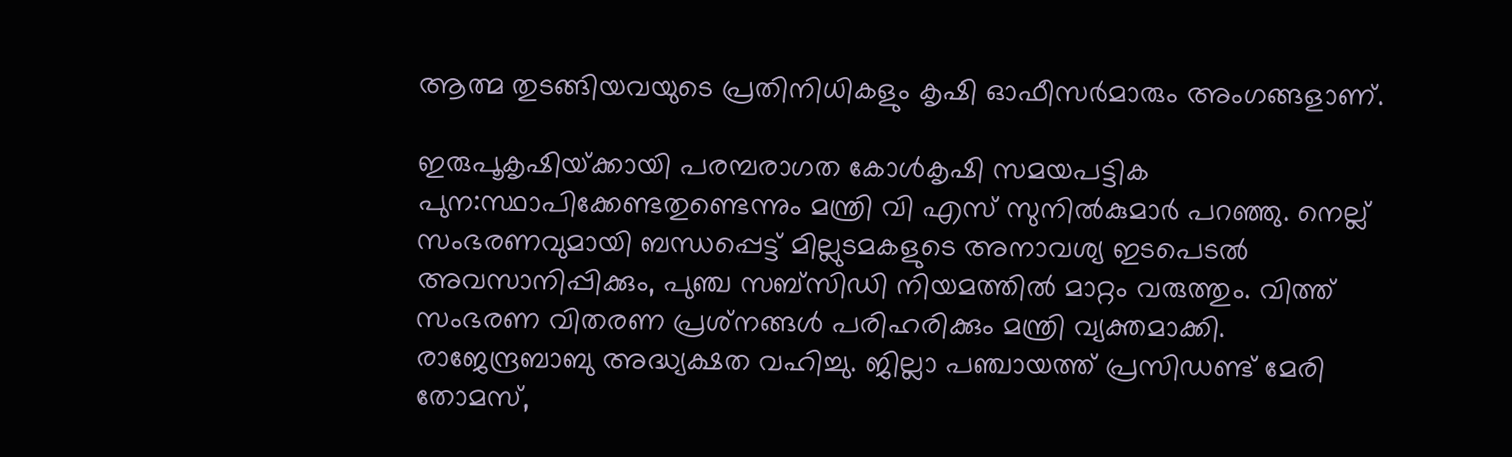ആത്മ തുടങ്ങിയവയുടെ പ്രതിനിധികളും കൃഷി ഓഫീസര്‍മാരും അംഗങ്ങളാണ്‌.

ഇരുപൂകൃഷിയ്‌ക്കായി പരമ്പരാഗത കോള്‍കൃഷി സമയപട്ടിക പുന:സ്ഥാപിക്കേണ്ടതുണ്ടെന്നും മന്ത്രി വി എസ്‌ സുനില്‍കുമാര്‍ പറഞ്ഞു. നെല്ല്‌ സംഭരണവുമായി ബന്ധപ്പെട്ട്‌ മില്ലുടമകളുടെ അനാവശ്യ ഇടപെടല്‍ അവസാനിപ്പിക്കും, പുഞ്ച സബ്‌സിഡി നിയമത്തില്‍ മാറ്റം വരുത്തും. വിത്ത്‌ സംഭരണ വിതരണ പ്രശ്‌നങ്ങള്‍ പരിഹരിക്കും മന്ത്രി വ്യക്തമാക്കി. രാജേന്ദ്രബാബു അദ്ധ്യക്ഷത വഹിച്ചു. ജില്ലാ പഞ്ചായത്ത്‌ പ്രസിഡണ്ട്‌ മേരി തോമസ്‌,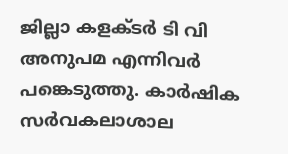ജില്ലാ കളക്‌ടര്‍ ടി വി അനുപമ എന്നിവര്‍ പങ്കെടുത്തു. കാര്‍ഷിക സര്‍വകലാശാല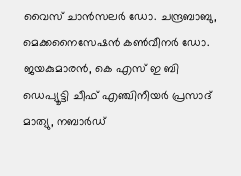വൈസ്‌ ചാന്‍സലര്‍ ഡോ. ചന്ദ്രബാബു, മെക്കനൈസേഷന്‍ കണ്‍വീനര്‍ ഡോ. ജയകുമാരന്‍, കെ എസ്‌ ഇ ബി ഡെപ്യൂട്ടി ചീഫ്‌ എഞ്ചിനീയര്‍ പ്രസാദ്‌ മാത്യു, നബാര്‍ഡ്‌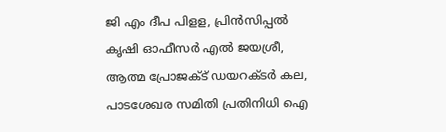ജി എം ദീപ പിളള, പ്രിന്‍സിപ്പല്‍ കൃഷി ഓഫീസര്‍ എല്‍ ജയശ്രീ, ആത്മ പ്രോജക്‌ട്‌ ഡയറക്‌ടര്‍ കല, പാടശേഖര സമിതി പ്രതിനിധി ഐ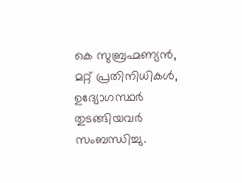കെ സുബ്രഹ്മണ്യന്‍, മറ്റ്‌ പ്രതിനിധികള്‍, ഉദ്യോഗസ്ഥര്‍ തുടങ്ങിയവര്‍ സംബന്ധിച്ചു.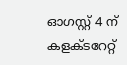ഓഗസ്റ്റ്‌ 4 ന്‌ കളക്‌ടറേറ്റ്‌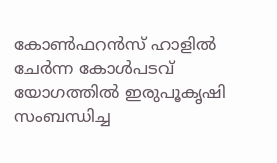കോണ്‍ഫറന്‍സ്‌ ഹാളില്‍ ചേര്‍ന്ന കോള്‍പടവ്‌ യോഗത്തില്‍ ഇരുപൂകൃഷി സംബന്ധിച്ച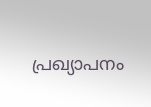പ്രഖ്യാപനം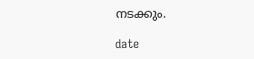നടക്കും.

date